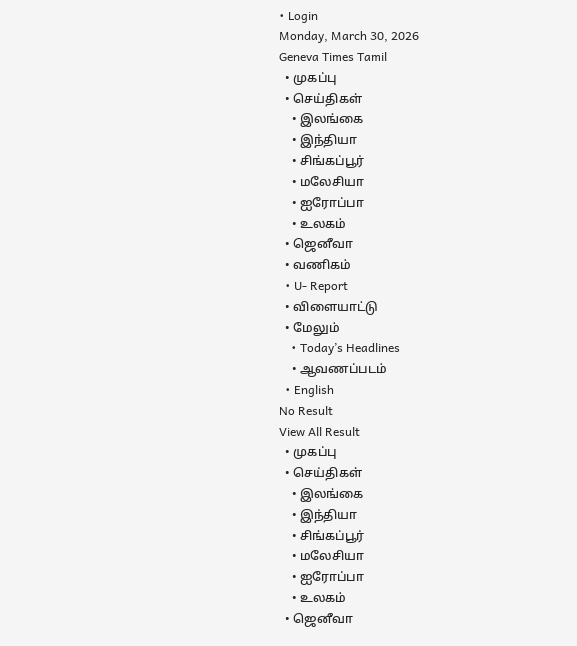• Login
Monday, March 30, 2026
Geneva Times Tamil
  • முகப்பு
  • செய்திகள்
    • இலங்கை
    • இந்தியா
    • சிங்கப்பூர்
    • மலேசியா
    • ஐரோப்பா
    • உலகம்
  • ஜெனீவா
  • வணிகம்
  • U- Report
  • விளையாட்டு
  • மேலும்
    • Today’s Headlines
    • ஆவணப்படம்
  • English
No Result
View All Result
  • முகப்பு
  • செய்திகள்
    • இலங்கை
    • இந்தியா
    • சிங்கப்பூர்
    • மலேசியா
    • ஐரோப்பா
    • உலகம்
  • ஜெனீவா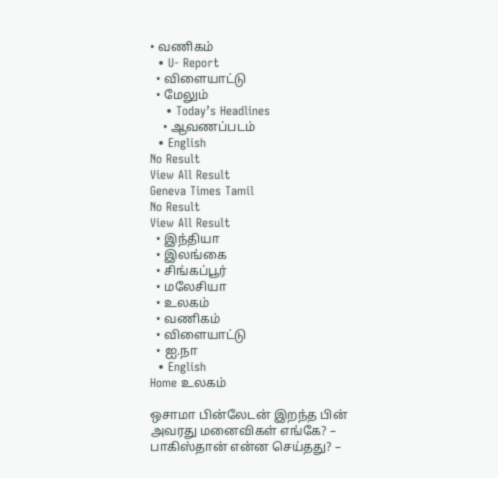• வணிகம்
  • U- Report
  • விளையாட்டு
  • மேலும்
    • Today’s Headlines
    • ஆவணப்படம்
  • English
No Result
View All Result
Geneva Times Tamil
No Result
View All Result
  • இந்தியா
  • இலங்கை
  • சிங்கப்பூர்
  • மலேசியா
  • உலகம்
  • வணிகம்
  • விளையாட்டு
  • ஐ.நா
  • English
Home உலகம்

ஒசாமா பின்லேடன் இறந்த பின் அவரது மனைவிகள் எங்கே? – பாகிஸ்தான் என்ன செய்தது? –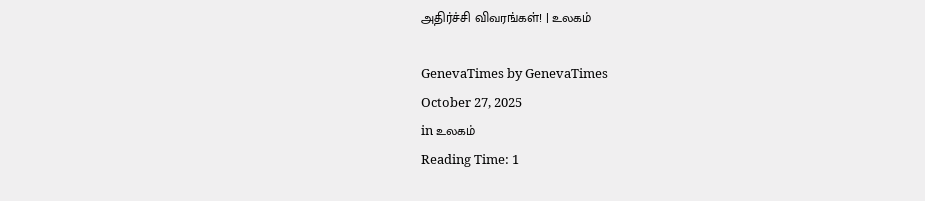அதிர்ச்சி விவரங்கள்! | உலகம்

GenevaTimes by GenevaTimes
October 27, 2025
in உலகம்
Reading Time: 1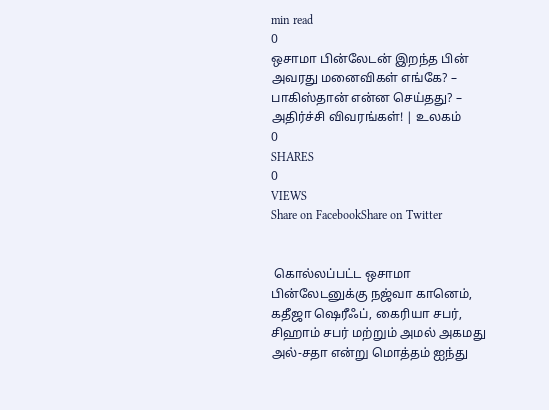min read
0
ஒசாமா பின்லேடன் இறந்த பின் அவரது மனைவிகள் எங்கே? – பாகிஸ்தான் என்ன செய்தது? – அதிர்ச்சி விவரங்கள்! | உலகம்
0
SHARES
0
VIEWS
Share on FacebookShare on Twitter


 கொல்லப்பட்ட ஒசாமா பின்லேடனுக்கு நஜ்வா கானெம், கதீஜா ஷெரீஃப், கைரியா சபர், சிஹாம் சபர் மற்றும் அமல் அகமது அல்-சதா என்று மொத்தம் ஐந்து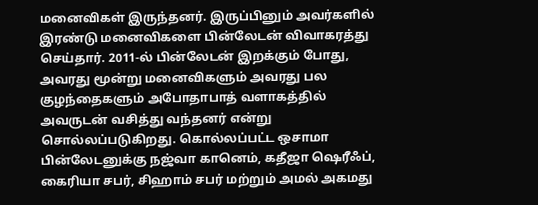மனைவிகள் இருந்தனர். இருப்பினும் அவர்களில் இரண்டு மனைவிகளை பின்லேடன் விவாகரத்து செய்தார். 2011-ல் பின்லேடன் இறக்கும் போது, அவரது மூன்று மனைவிகளும் அவரது பல குழந்தைகளும் அபோதாபாத் வளாகத்தில் அவருடன் வசித்து வந்தனர் என்று சொல்லப்படுகிறது. கொல்லப்பட்ட ஒசாமா பின்லேடனுக்கு நஜ்வா கானெம், கதீஜா ஷெரீஃப், கைரியா சபர், சிஹாம் சபர் மற்றும் அமல் அகமது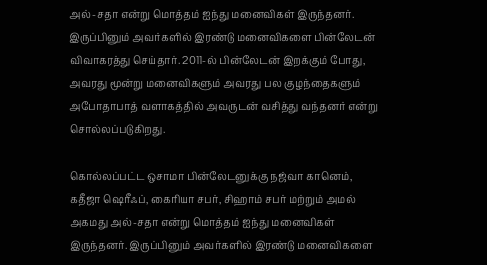அல்-சதா என்று மொத்தம் ஐந்து மனைவிகள் இருந்தனர். இருப்பினும் அவர்களில் இரண்டு மனைவிகளை பின்லேடன் விவாகரத்து செய்தார். 2011-ல் பின்லேடன் இறக்கும் போது, அவரது மூன்று மனைவிகளும் அவரது பல குழந்தைகளும் அபோதாபாத் வளாகத்தில் அவருடன் வசித்து வந்தனர் என்று சொல்லப்படுகிறது.

கொல்லப்பட்ட ஒசாமா பின்லேடனுக்கு நஜ்வா கானெம், கதீஜா ஷெரீஃப், கைரியா சபர், சிஹாம் சபர் மற்றும் அமல் அகமது அல்-சதா என்று மொத்தம் ஐந்து மனைவிகள் இருந்தனர். இருப்பினும் அவர்களில் இரண்டு மனைவிகளை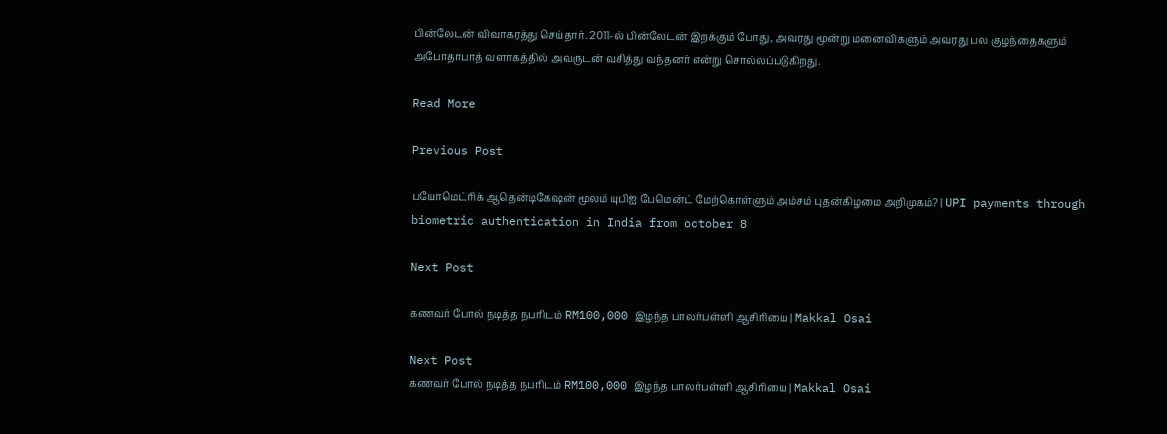பின்லேடன் விவாகரத்து செய்தார். 2011-ல் பின்லேடன் இறக்கும் போது, அவரது மூன்று மனைவிகளும் அவரது பல குழந்தைகளும் அபோதாபாத் வளாகத்தில் அவருடன் வசித்து வந்தனர் என்று சொல்லப்படுகிறது.

Read More

Previous Post

பயோமெட்ரிக் ஆதென்டிகேஷன் மூலம் யுபிஐ பேமென்ட் மேற்கொள்ளும் அம்சம் புதன்கிழமை அறிமுகம்? | UPI payments through biometric authentication in India from october 8

Next Post

கணவர் போல் நடித்த நபரிடம் RM100,000 இழந்த பாலர்பள்ளி ஆசிரியை | Makkal Osai

Next Post
கணவர் போல் நடித்த நபரிடம் RM100,000 இழந்த பாலர்பள்ளி ஆசிரியை | Makkal Osai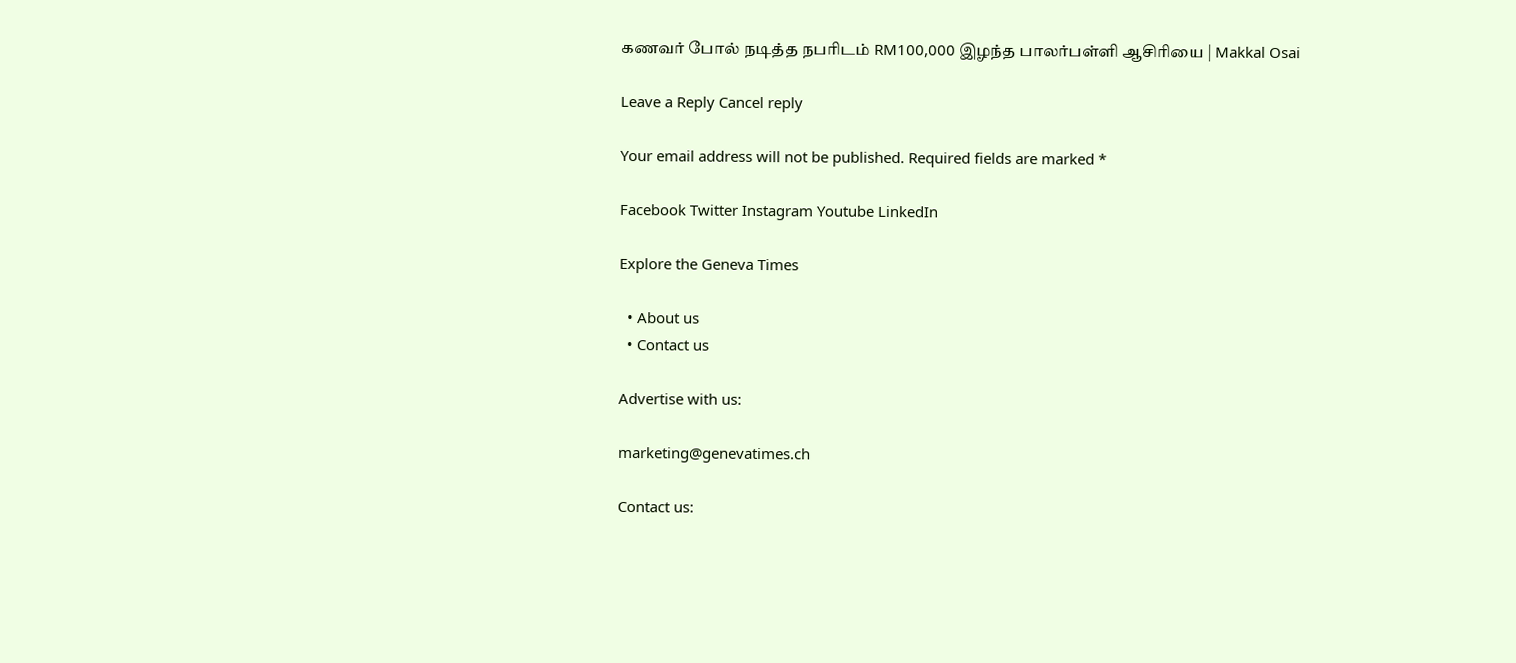கணவர் போல் நடித்த நபரிடம் RM100,000 இழந்த பாலர்பள்ளி ஆசிரியை | Makkal Osai

Leave a Reply Cancel reply

Your email address will not be published. Required fields are marked *

Facebook Twitter Instagram Youtube LinkedIn

Explore the Geneva Times

  • About us
  • Contact us

Advertise with us:

marketing@genevatimes.ch

Contact us: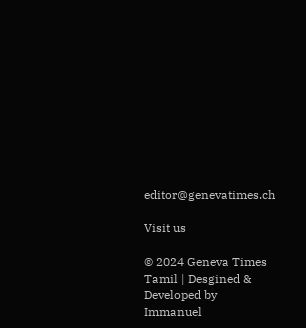editor@genevatimes.ch

Visit us

© 2024 Geneva Times Tamil | Desgined & Developed by Immanuel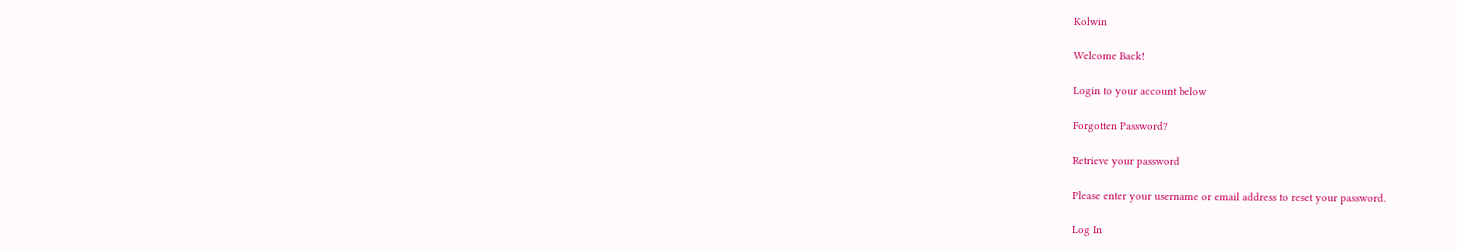Kolwin

Welcome Back!

Login to your account below

Forgotten Password?

Retrieve your password

Please enter your username or email address to reset your password.

Log In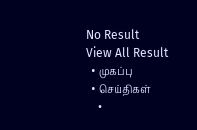No Result
View All Result
  • முகப்பு
  • செய்திகள்
    •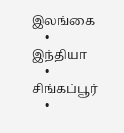இலங்கை
    • இந்தியா
    • சிங்கப்பூர்
    •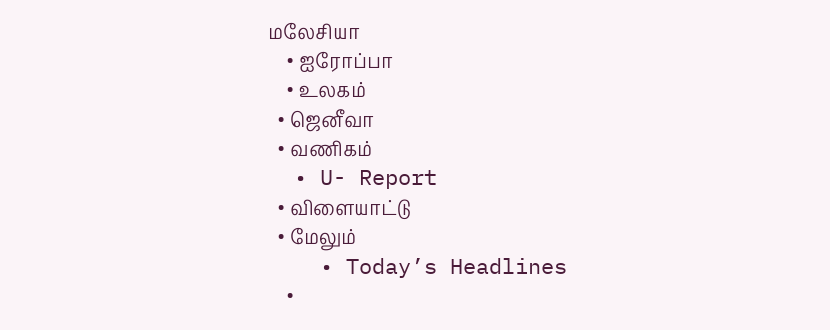மலேசியா
    • ஐரோப்பா
    • உலகம்
  • ஜெனீவா
  • வணிகம்
  • U- Report
  • விளையாட்டு
  • மேலும்
    • Today’s Headlines
    •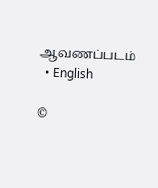ஆவணப்படம்
  • English

©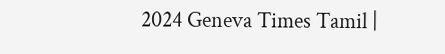2024 Geneva Times Tamil |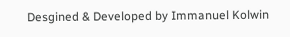Desgined & Developed by Immanuel Kolwin